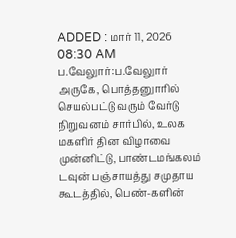ADDED : மார் 11, 2026 08:30 AM
ப.வேலுார்:ப.வேலுார் அருகே, பொத்தனுாரில் செயல்பட்டு வரும் வேர்டு நிறுவனம் சார்பில், உலக மகளிர் தின விழாவை முன்னிட்டு, பாண்டமங்கலம் டவுன் பஞ்சாயத்து சமுதாய கூடத்தில், பெண்-களின்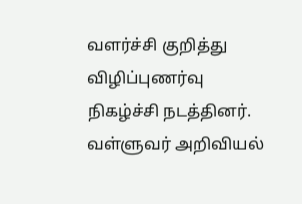வளர்ச்சி குறித்து விழிப்புணர்வு நிகழ்ச்சி நடத்தினர்.
வள்ளுவர் அறிவியல்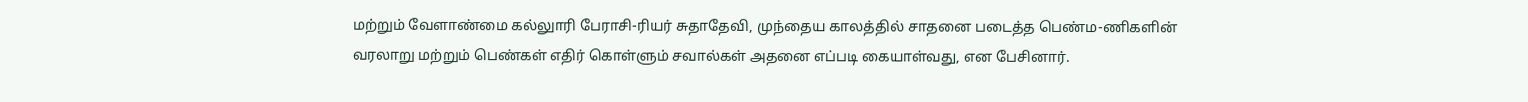மற்றும் வேளாண்மை கல்லுாரி பேராசி-ரியர் சுதாதேவி, முந்தைய காலத்தில் சாதனை படைத்த பெண்ம-ணிகளின் வரலாறு மற்றும் பெண்கள் எதிர் கொள்ளும் சவால்கள் அதனை எப்படி கையாள்வது, என பேசினார்.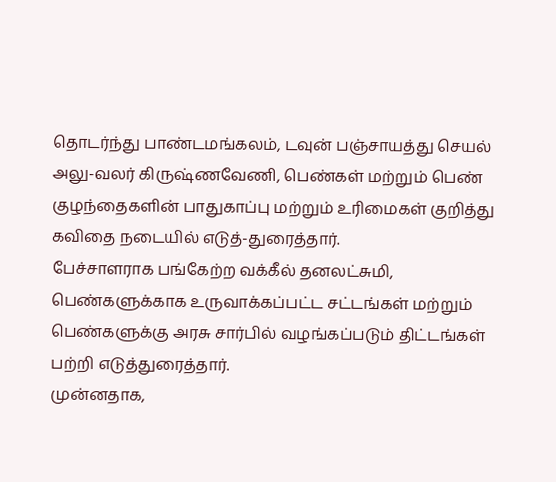தொடர்ந்து பாண்டமங்கலம், டவுன் பஞ்சாயத்து செயல் அலு-வலர் கிருஷ்ணவேணி, பெண்கள் மற்றும் பெண் குழந்தைகளின் பாதுகாப்பு மற்றும் உரிமைகள் குறித்து கவிதை நடையில் எடுத்-துரைத்தார்.
பேச்சாளராக பங்கேற்ற வக்கீல் தனலட்சுமி, பெண்களுக்காக உருவாக்கப்பட்ட சட்டங்கள் மற்றும் பெண்களுக்கு அரசு சார்பில் வழங்கப்படும் திட்டங்கள் பற்றி எடுத்துரைத்தார்.
முன்னதாக,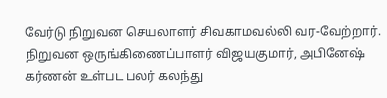வேர்டு நிறுவன செயலாளர் சிவகாமவல்லி வர-வேற்றார். நிறுவன ஒருங்கிணைப்பாளர் விஜயகுமார், அபினேஷ் கர்ணன் உள்பட பலர் கலந்து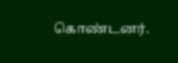கொண்டனர்.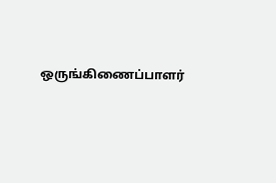ஒருங்கிணைப்பாளர்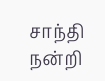சாந்தி நன்றி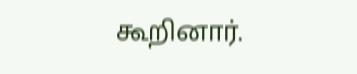கூறினார்.